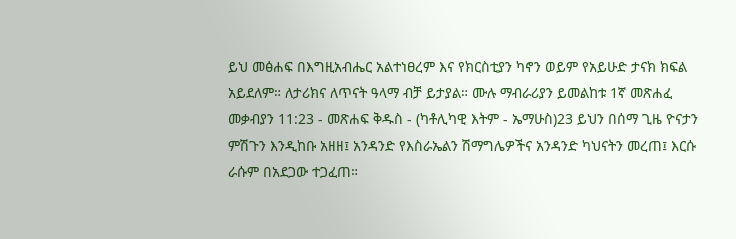ይህ መፅሐፍ በእግዚአብሔር አልተነፀረም እና የክርስቲያን ካኖን ወይም የአይሁድ ታናክ ክፍል አይደለም። ለታሪክና ለጥናት ዓላማ ብቻ ይታያል። ሙሉ ማብራሪያን ይመልከቱ 1ኛ መጽሐፈ መቃብያን 11:23 - መጽሐፍ ቅዱስ - (ካቶሊካዊ እትም - ኤማሁስ)23 ይህን በሰማ ጊዜ ዮናታን ምሽጉን እንዲከቡ አዘዘ፤ አንዳንድ የእስራኤልን ሽማግሌዎችና አንዳንድ ካህናትን መረጠ፤ እርሱ ራሱም በአደጋው ተጋፈጠ።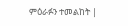ምዕራፉን ተመልከት |